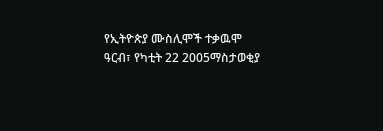የኢትዮጵያ ሙስሊሞች ተቃዉሞ
ዓርብ፣ የካቲት 22 2005ማስታወቂያ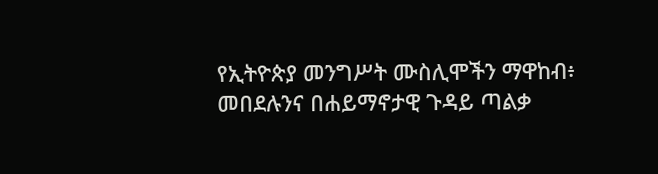የኢትዮጵያ መንግሥት ሙስሊሞችን ማዋከብ፥ መበደሉንና በሐይማኖታዊ ጉዳይ ጣልቃ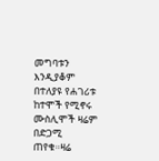መግባቱን እንዲያቆም በተለያዩ የሐገሪቱ ከተሞች የሚኖሩ ሙስሊሞች ዛሬም በድጋሚ ጠየቁ።ዛሬ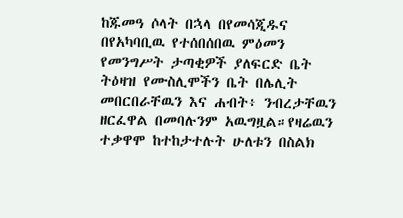ከጁመዓ ሶላት በኋላ በየመሳጂዱና በየአካባቢዉ የተሰበሰበዉ ምዕመን የመንግሥት ታጣቂዎች ያለፍርድ ቤት ትዕዛዝ የሙስሊሞችን ቤት በሌሊት መበርበራቸዉን እና ሐብት፥ ንብረታቸዉን ዘርፈዋል በመባሉንም አዉግዟል።የዛሬዉን ተቃዋሞ ከተከታተሉት ሁለቱን በስልክ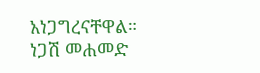አነጋግረናቸዋል።
ነጋሽ መሐመድ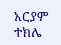አርያም ተክሌ